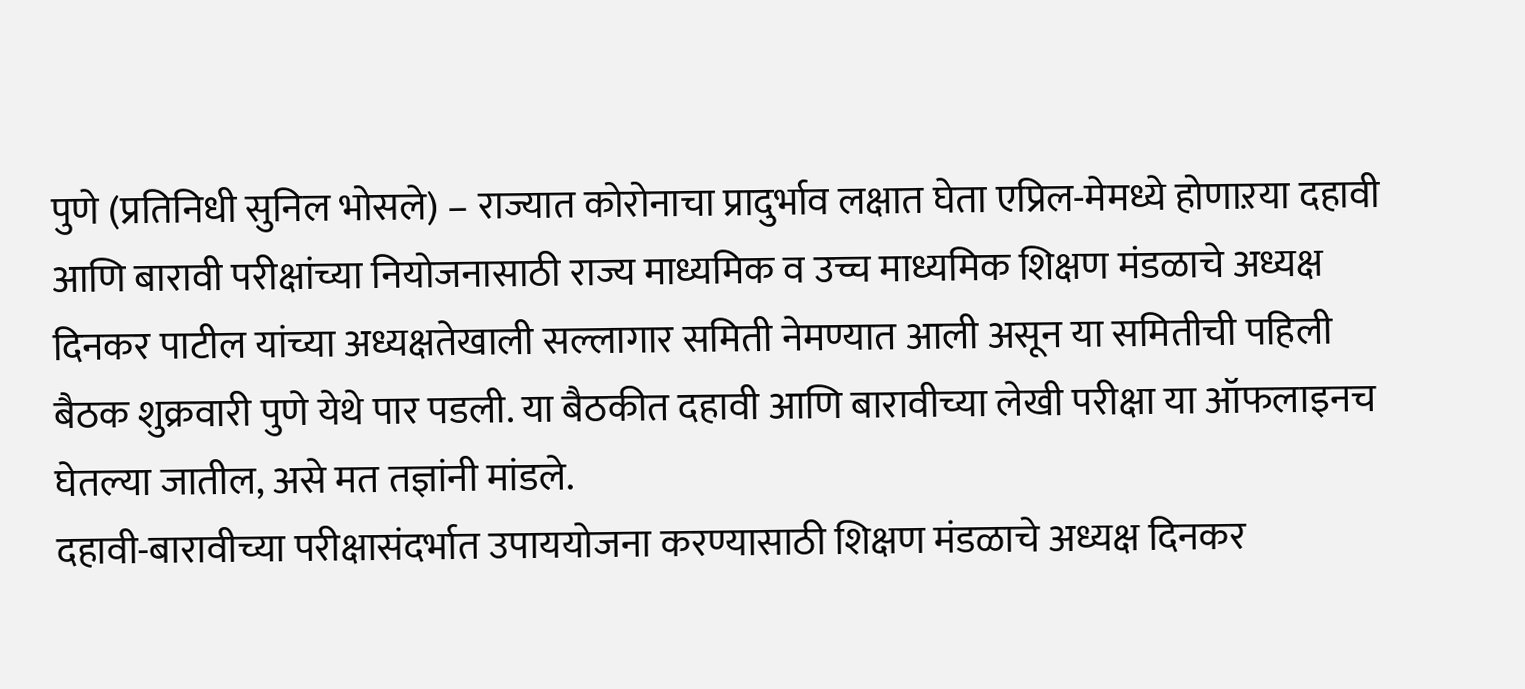पुणे (प्रतिनिधी सुनिल भोसले) – राज्यात कोरोनाचा प्रादुर्भाव लक्षात घेता एप्रिल-मेमध्ये होणाऱया दहावी आणि बारावी परीक्षांच्या नियोजनासाठी राज्य माध्यमिक व उच्च माध्यमिक शिक्षण मंडळाचे अध्यक्ष दिनकर पाटील यांच्या अध्यक्षतेखाली सल्लागार समिती नेमण्यात आली असून या समितीची पहिली बैठक शुक्रवारी पुणे येथे पार पडली. या बैठकीत दहावी आणि बारावीच्या लेखी परीक्षा या ऑफलाइनच घेतल्या जातील, असे मत तज्ञांनी मांडले.
दहावी-बारावीच्या परीक्षासंदर्भात उपाययोजना करण्यासाठी शिक्षण मंडळाचे अध्यक्ष दिनकर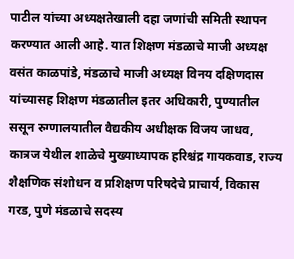पाटील यांच्या अध्यक्षतेखाली दहा जणांची समिती स्थापन करण्यात आली आहे. यात शिक्षण मंडळाचे माजी अध्यक्ष वसंत काळपांडे, मंडळाचे माजी अध्यक्ष विनय दक्षिणदास यांच्यासह शिक्षण मंडळातील इतर अधिकारी, पुण्यातील ससून रुग्णालयातील वैद्यकीय अधीक्षक विजय जाधव, कात्रज येथील शाळेचे मुख्याध्यापक हरिश्चंद्र गायकवाड, राज्य शैक्षणिक संशोधन व प्रशिक्षण परिषदेचे प्राचार्य, विकास गरड, पुणे मंडळाचे सदस्य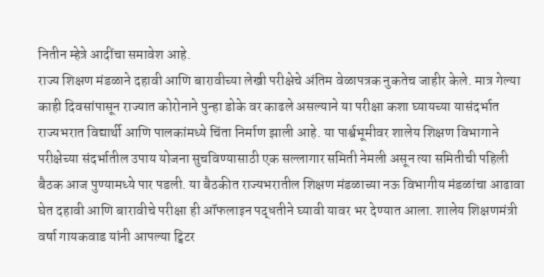नितीन म्हेत्रे आदींचा समावेश आहे.
राज्य शिक्षण मंडळाने दहावी आणि बारावीच्या लेखी परीक्षेचे अंतिम वेळापत्रक नुकतेच जाहीर केले. मात्र गेल्या काही दिवसांपासून राज्यात कोरोनाने पुन्हा डोके वर काढले असल्याने या परीक्षा कशा घ्यायच्या यासंदर्भात राज्यभरात विद्यार्थी आणि पालकांमध्ये चिंता निर्माण झाली आहे. या पार्श्वभूमीवर शालेय शिक्षण विभागाने परीक्षेच्या संदर्भातील उपाय योजना सुचविण्यासाठी एक सल्लागार समिती नेमली असून त्या समितीची पहिली बैठक आज पुण्यामध्ये पार पडली. या बैठकीत राज्यभरातील शिक्षण मंडळाच्या नऊ विभागीय मंडळांचा आढावा घेत दहावी आणि बारावीचे परीक्षा ही ऑफलाइन पद्धतीने घ्यावी यावर भर देण्यात आला. शालेय शिक्षणमंत्री वर्षा गायकवाड यांनी आपल्या ट्विटर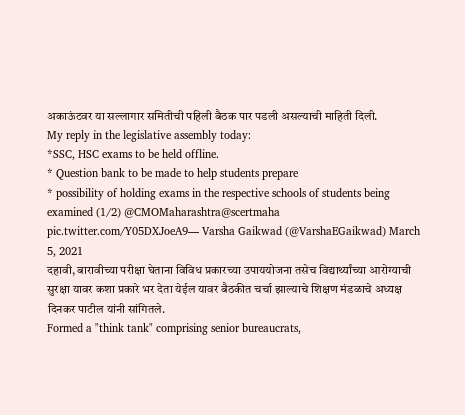अकाऊंटवर या सल्लागार समितीची पहिली बैठक पार पडली असल्याची माहिती दिली.
My reply in the legislative assembly today:
*SSC, HSC exams to be held offline.
* Question bank to be made to help students prepare
* possibility of holding exams in the respective schools of students being examined (1/2) @CMOMaharashtra@scertmaha pic.twitter.com/Y05DXJoeA9— Varsha Gaikwad (@VarshaEGaikwad) March 5, 2021
दहावी, बारावीच्या परीक्षा घेताना विविध प्रकारच्या उपाययोजना तसेच विद्यार्थ्यांच्या आरोग्याची सुरक्षा यावर कशा प्रकारे भर देता येईल यावर बैठकीत चर्चा झाल्याचे शिक्षण मंडळाचे अध्यक्ष दिनकर पाटील यांनी सांगितले.
Formed a "think tank" comprising senior bureaucrats,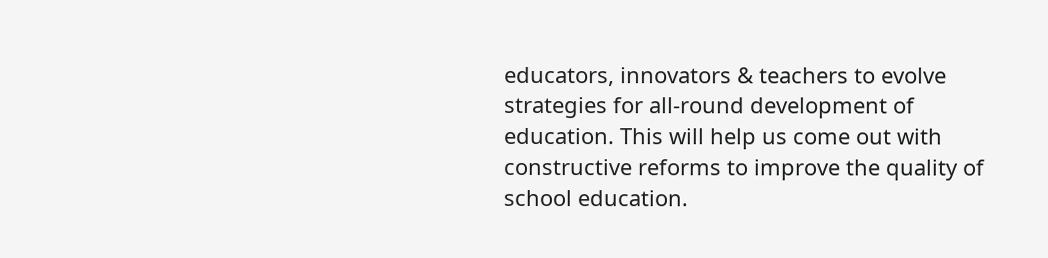educators, innovators & teachers to evolve strategies for all-round development of education. This will help us come out with constructive reforms to improve the quality of school education.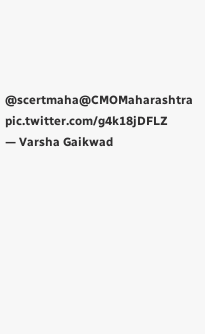@scertmaha@CMOMaharashtra pic.twitter.com/g4k18jDFLZ
— Varsha Gaikwad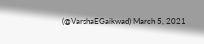(@VarshaEGaikwad) March 5, 2021